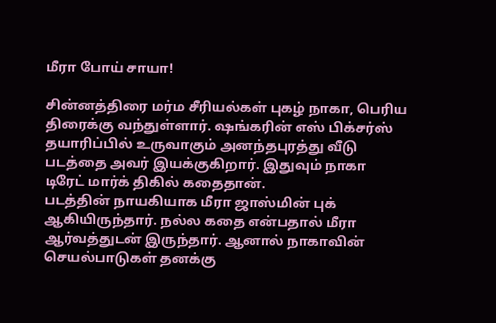மீரா போய் சாயா!

சின்னத்திரை மர்ம சீரியல்கள் புகழ் நாகா, பெரிய திரைக்கு வந்துள்ளார். ஷங்கரின் எஸ் பிக்சர்ஸ் தயாரிப்பில் உருவாகும் அனந்தபுரத்து வீடு படத்தை அவர் இயக்குகிறார். இதுவும் நாகா டிரேட் மார்க் திகில் கதைதான்.
படத்தின் நாயகியாக மீரா ஜாஸ்மின் புக் ஆகியிருந்தார். நல்ல கதை என்பதால் மீரா ஆர்வத்துடன் இருந்தார். ஆனால் நாகாவின் செயல்பாடுகள் தனக்கு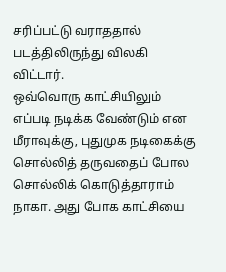சரிப்பட்டு வராததால் படத்திலிருந்து விலகி விட்டார்.
ஒவ்வொரு காட்சியிலும் எப்படி நடிக்க வேண்டும் என மீராவுக்கு, புதுமுக நடிகைக்கு சொல்லித் தருவதைப் போல சொல்லிக் கொடுத்தாராம் நாகா. அது போக காட்சியை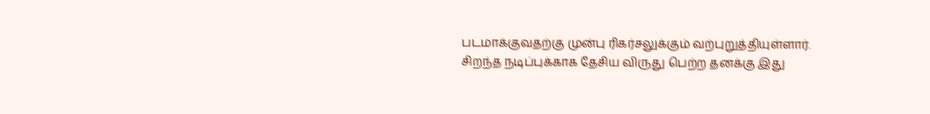படமாக்குவதற்கு முன்பு ரிகர்சலுக்கும் வற்புறுத்தியுள்ளார்.
சிறந்த நடிப்புக்காக தேசிய விருது பெற்ற தனக்கு இது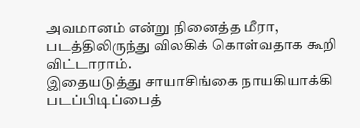அவமானம் என்று நினைத்த மீரா, படத்திலிருந்து விலகிக் கொள்வதாக கூறி விட்டாராம்.
இதையடுத்து சாயாசிங்கை நாயகியாக்கி படப்பிடிப்பைத்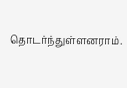தொடர்ந்துள்ளனராம்.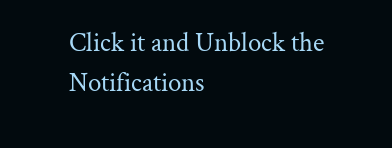Click it and Unblock the Notifications